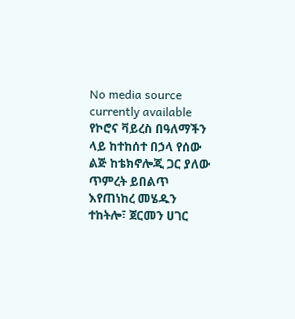No media source currently available
የኮሮና ቫይረስ በዓለማችን ላይ ከተከሰተ በኃላ የሰው ልጅ ከቴክኖሎጂ ጋር ያለው ጥምረት ይበልጥ እየጠነከረ መሄዱን ተከትሎ፣ ጀርመን ሀገር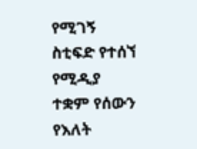የሚገኝ ስቲፍድ የተሰኘ የሚዲያ ተቋም የሰውን የእለት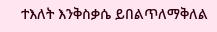ተእለት እንቅስቃሴ ይበልጥለማቅለል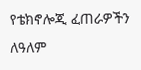የቴክኖሎጂ ፈጠራዎችን ለዓለም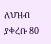ለህዝብ ያቀረቡ 80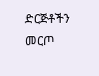ድርጅቶችን መርጦ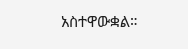አስተዋውቋል።